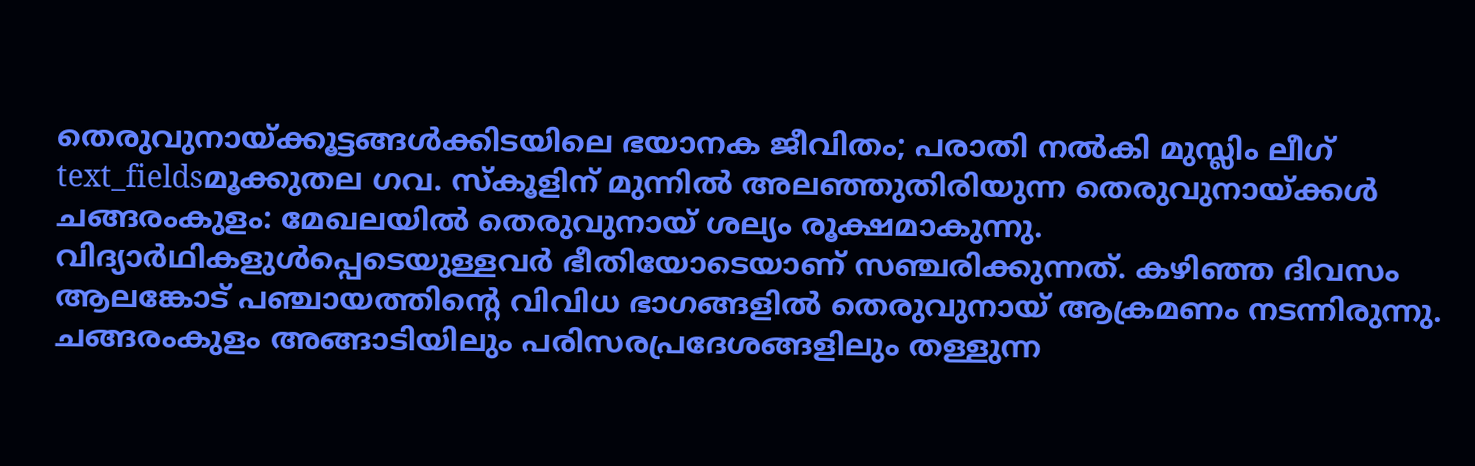തെരുവുനായ്ക്കൂട്ടങ്ങൾക്കിടയിലെ ഭയാനക ജീവിതം; പരാതി നൽകി മുസ്ലിം ലീഗ്
text_fieldsമൂക്കുതല ഗവ. സ്കൂളിന് മുന്നിൽ അലഞ്ഞുതിരിയുന്ന തെരുവുനായ്ക്കൾ
ചങ്ങരംകുളം: മേഖലയിൽ തെരുവുനായ് ശല്യം രൂക്ഷമാകുന്നു. വിദ്യാർഥികളുൾപ്പെടെയുള്ളവർ ഭീതിയോടെയാണ് സഞ്ചരിക്കുന്നത്. കഴിഞ്ഞ ദിവസം ആലങ്കോട് പഞ്ചായത്തിന്റെ വിവിധ ഭാഗങ്ങളിൽ തെരുവുനായ് ആക്രമണം നടന്നിരുന്നു. ചങ്ങരംകുളം അങ്ങാടിയിലും പരിസരപ്രദേശങ്ങളിലും തള്ളുന്ന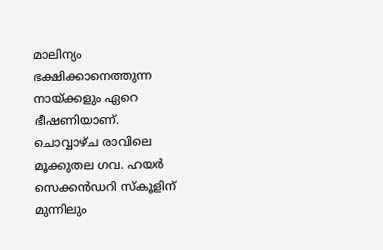മാലിന്യം ഭക്ഷിക്കാനെത്തുന്ന നായ്ക്കളും ഏറെ ഭീഷണിയാണ്.
ചൊവ്വാഴ്ച രാവിലെ മൂക്കുതല ഗവ. ഹയർ സെക്കൻഡറി സ്കൂളിന് മുന്നിലും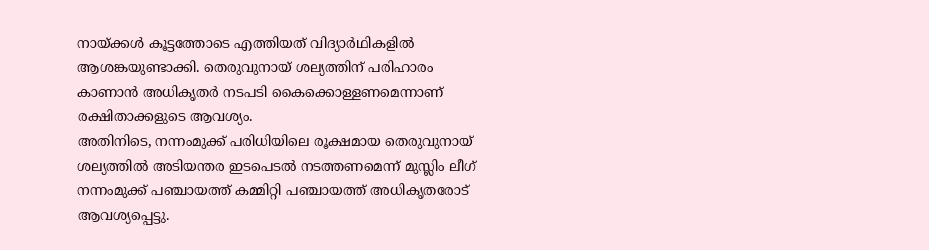നായ്ക്കൾ കൂട്ടത്തോടെ എത്തിയത് വിദ്യാർഥികളിൽ ആശങ്കയുണ്ടാക്കി. തെരുവുനായ് ശല്യത്തിന് പരിഹാരം കാണാൻ അധികൃതർ നടപടി കൈക്കൊള്ളണമെന്നാണ് രക്ഷിതാക്കളുടെ ആവശ്യം.
അതിനിടെ, നന്നംമുക്ക് പരിധിയിലെ രൂക്ഷമായ തെരുവുനായ് ശല്യത്തിൽ അടിയന്തര ഇടപെടൽ നടത്തണമെന്ന് മുസ്ലിം ലീഗ് നന്നംമുക്ക് പഞ്ചായത്ത് കമ്മിറ്റി പഞ്ചായത്ത് അധികൃതരോട് ആവശ്യപ്പെട്ടു.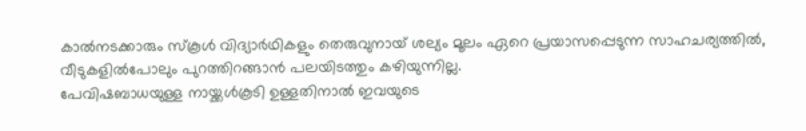കാൽനടക്കാരും സ്കൂൾ വിദ്യാർഥികളും തെരുവുനായ് ശല്യം മൂലം ഏറെ പ്രയാസപ്പെടുന്ന സാഹചര്യത്തിൽ, വീടുകളിൽപോലും പുറത്തിറങ്ങാൻ പലയിടത്തും കഴിയുന്നില്ല.
പേവിഷബാധയുള്ള നായ്ക്കൾകൂടി ഉള്ളതിനാൽ ഇവയുടെ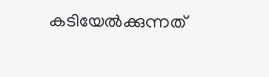കടിയേൽക്കുന്നത്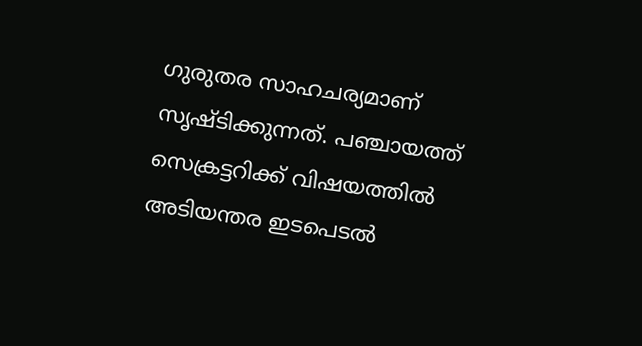ഗുരുതര സാഹചര്യമാണ് സൃഷ്ടിക്കുന്നത്. പഞ്ചായത്ത് സെക്രട്ടറിക്ക് വിഷയത്തിൽ അടിയന്തര ഇടപെടൽ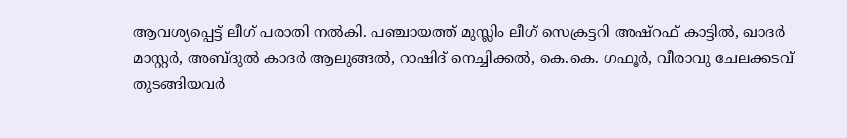ആവശ്യപ്പെട്ട് ലീഗ് പരാതി നൽകി. പഞ്ചായത്ത് മുസ്ലിം ലീഗ് സെക്രട്ടറി അഷ്റഫ് കാട്ടിൽ, ഖാദർ മാസ്റ്റർ, അബ്ദുൽ കാദർ ആലുങ്ങൽ, റാഷിദ് നെച്ചിക്കൽ, കെ.കെ. ഗഫൂർ, വീരാവു ചേലക്കടവ് തുടങ്ങിയവർ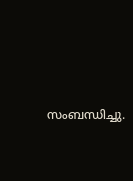സംബന്ധിച്ചു.